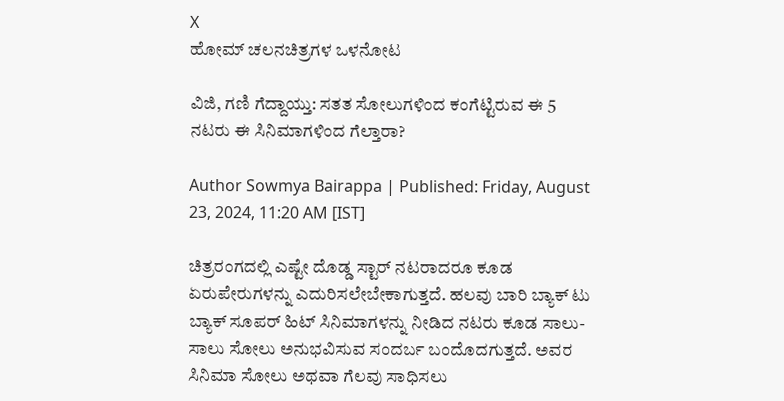X
ಹೋಮ್ ಚಲನಚಿತ್ರಗಳ ಒಳನೋಟ

ವಿಜಿ, ಗಣಿ ಗೆದ್ದಾಯ್ತು: ಸತತ ಸೋಲುಗಳಿಂದ ಕಂಗೆಟ್ಟಿರುವ ಈ 5 ನಟರು ಈ ಸಿನಿಮಾಗಳಿಂದ ಗೆಲ್ತಾರಾ?

Author Sowmya Bairappa | Published: Friday, August 23, 2024, 11:20 AM [IST]

ಚಿತ್ರರಂಗದಲ್ಲಿ ಎಷ್ಟೇ ದೊಡ್ಡ ಸ್ಟಾರ್ ನಟರಾದರೂ ಕೂಡ ಏರುಪೇರುಗಳನ್ನು ಎದುರಿಸಲೇಬೇಕಾಗುತ್ತದೆ. ಹಲವು ಬಾರಿ ಬ್ಯಾಕ್‌ ಟು ಬ್ಯಾಕ್ ಸೂಪರ್ ಹಿಟ್ ಸಿನಿಮಾಗಳನ್ನು ನೀಡಿದ ನಟರು ಕೂಡ ಸಾಲು-ಸಾಲು ಸೋಲು ಅನುಭವಿಸುವ ಸಂದರ್ಬ ಬಂದೊದಗುತ್ತದೆ. ಅವರ ಸಿನಿಮಾ ಸೋಲು ಅಥವಾ ಗೆಲವು ಸಾಧಿಸಲು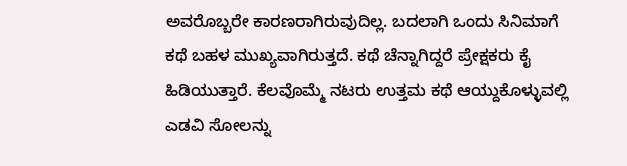ಅವರೊಬ್ಬರೇ ಕಾರಣರಾಗಿರುವುದಿಲ್ಲ. ಬದಲಾಗಿ ಒಂದು ಸಿನಿಮಾಗೆ ಕಥೆ ಬಹಳ ಮುಖ್ಯವಾಗಿರುತ್ತದೆ. ಕಥೆ ಚೆನ್ನಾಗಿದ್ದರೆ ಪ್ರೇಕ್ಷಕರು ಕೈ ಹಿಡಿಯುತ್ತಾರೆ. ಕೆಲವೊಮ್ಮೆ ನಟರು ಉತ್ತಮ ಕಥೆ ಆಯ್ದುಕೊಳ್ಳುವಲ್ಲಿ ಎಡವಿ ಸೋಲನ್ನು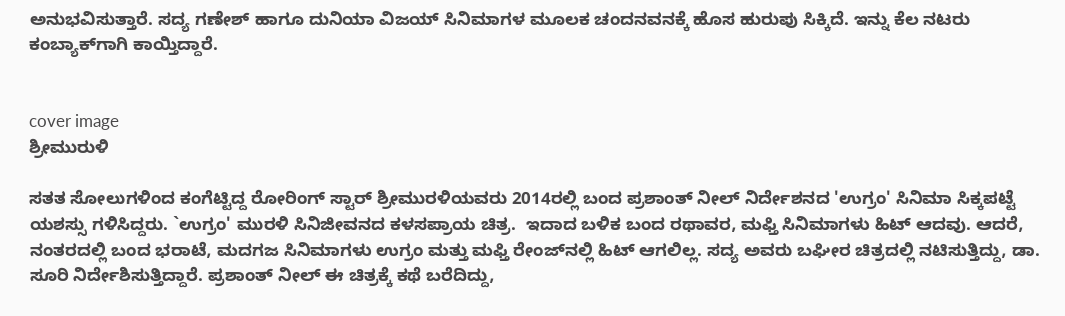ಅನುಭವಿಸುತ್ತಾರೆ. ಸದ್ಯ ಗಣೇಶ್ ಹಾಗೂ ದುನಿಯಾ ವಿಜಯ್ ಸಿನಿಮಾಗಳ ಮೂಲಕ ಚಂದನವನಕ್ಕೆ ಹೊಸ ಹುರುಪು ಸಿಕ್ಕಿದೆ. ಇನ್ನು ಕೆಲ ನಟರು ಕಂಬ್ಯಾಕ್‌ಗಾಗಿ ಕಾಯ್ತಿದ್ದಾರೆ.


cover image
ಶ್ರೀಮುರುಳಿ

ಸತತ ಸೋಲುಗಳಿಂದ ಕಂಗೆಟ್ಟಿದ್ದ ರೋರಿಂಗ್ ಸ್ಟಾರ್ ಶ್ರೀಮುರಳಿಯವರು 2014ರಲ್ಲಿ ಬಂದ ಪ್ರಶಾಂತ್ ನೀಲ್ ನಿರ್ದೇಶನದ 'ಉಗ್ರಂ' ಸಿನಿಮಾ ಸಿಕ್ಕಪಟ್ಟೆ ಯಶಸ್ಸು ಗಳಿಸಿದ್ದರು. `ಉಗ್ರಂ' ಮುರಳಿ ಸಿನಿಜೀವನದ ಕಳಸಪ್ರಾಯ ಚಿತ್ರ.  ಇದಾದ ಬಳಿಕ ಬಂದ ರಥಾವರ, ಮಫ್ತಿ ಸಿನಿಮಾಗಳು ಹಿಟ್ ಆದವು. ಆದರೆ, ನಂತರದಲ್ಲಿ ಬಂದ ಭರಾಟೆ, ಮದಗಜ ಸಿನಿಮಾಗಳು ಉಗ್ರಂ ಮತ್ತು ಮಫ್ತಿ ರೇಂಜ್‌ನಲ್ಲಿ ಹಿಟ್ ಆಗಲಿಲ್ಲ. ಸದ್ಯ ಅವರು ಬಘೀರ ಚಿತ್ರದಲ್ಲಿ ನಟಿಸುತ್ತಿದ್ದು, ಡಾ. ಸೂರಿ ನಿರ್ದೇಶಿಸುತ್ತಿದ್ದಾರೆ. ಪ್ರಶಾಂತ್ ನೀಲ್ ಈ ಚಿತ್ರಕ್ಕೆ ಕಥೆ ಬರೆದಿದ್ದು,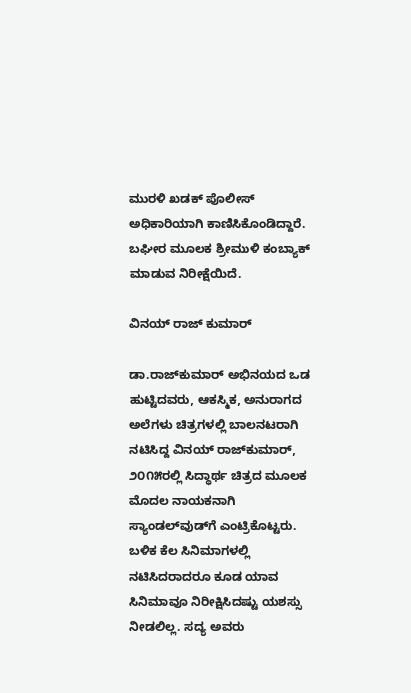ಮುರಳಿ ಖಡಕ್ ಪೊಲೀಸ್ ಅಧಿಕಾರಿಯಾಗಿ ಕಾಣಿಸಿಕೊಂಡಿದ್ದಾರೆ. ಬಘೀರ ಮೂಲಕ ಶ್ರೀಮುಳಿ ಕಂಬ್ಯಾಕ್ ಮಾಡುವ ನಿರೀಕ್ಷೆಯಿದೆ.

ವಿನಯ್ ರಾಜ್ ಕುಮಾರ್

ಡಾ.ರಾಜ್‌ಕುಮಾರ್ ಅಭಿನಯದ ಒಡ ಹುಟ್ಟಿದವರು, ಆಕಸ್ಮಿಕ, ಅನುರಾಗದ ಅಲೆಗಳು ಚಿತ್ರಗಳಲ್ಲಿ ಬಾಲನಟರಾಗಿ ನಟಿಸಿದ್ದ ವಿನಯ್ ರಾಜ್‌ಕುಮಾರ್, ೨೦೧೫ರಲ್ಲಿ ಸಿದ್ಧಾರ್ಥ ಚಿತ್ರದ ಮೂಲಕ ಮೊದಲ ನಾಯಕನಾಗಿ ಸ್ಯಾಂಡಲ್‌ವುಡ್‌ಗೆ ಎಂಟ್ರಿಕೊಟ್ಟರು. ಬಳಿಕ ಕೆಲ ಸಿನಿಮಾಗಳಲ್ಲಿ ನಟಿಸಿದರಾದರೂ ಕೂಡ ಯಾವ ಸಿನಿಮಾವೂ ನಿರೀಕ್ಷಿಸಿದಷ್ಟು ಯಶಸ್ಸು ನೀಡಲಿಲ್ಲ. ಸದ್ಯ ಅವರು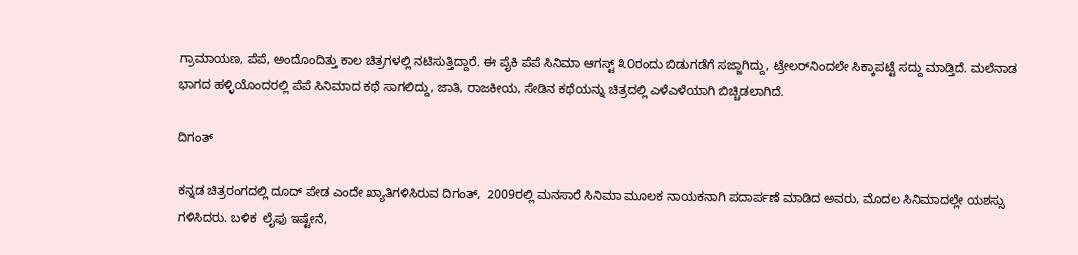ಗ್ರಾಮಾಯಣ, ಪೆಪೆ, ಅಂದೊಂದಿತ್ತು ಕಾಲ ಚಿತ್ರಗಳಲ್ಲಿ ನಟಿಸುತ್ತಿದ್ದಾರೆ. ಈ ಪೈಕಿ ಪೆಪೆ ಸಿನಿಮಾ ಆಗಸ್ಟ್ ೩೦ರಂದು ಬಿಡುಗಡೆಗೆ ಸಜ್ಜಾಗಿದ್ದು, ಟ್ರೇಲರ್‌ನಿಂದಲೇ ಸಿಕ್ಕಾಪಟ್ಟೆ ಸದ್ದು ಮಾಡ್ತಿದೆ. ಮಲೆನಾಡ ಭಾಗದ ಹಳ್ಳಿಯೊಂದರಲ್ಲಿ ಪೆಪೆ ಸಿನಿಮಾದ ಕಥೆ ಸಾಗಲಿದ್ದು, ಜಾತಿ, ರಾಜಕೀಯ, ಸೇಡಿನ ಕಥೆಯನ್ನು ಚಿತ್ರದಲ್ಲಿ ಎಳೆಎಳೆಯಾಗಿ ಬಿಚ್ಚಿಡಲಾಗಿದೆ.

ದಿಗಂತ್

ಕನ್ನಡ ಚಿತ್ರರಂಗದಲ್ಲಿ ದೂದ್ ಪೇಡ ಎಂದೇ ಖ್ಯಾತಿಗಳಿಸಿರುವ ದಿಗಂತ್,  2009ರಲ್ಲಿ ಮನಸಾರೆ ಸಿನಿಮಾ ಮೂಲಕ ನಾಯಕನಾಗಿ ಪದಾರ್ಪಣೆ ಮಾಡಿದ ಅವರು, ಮೊದಲ ಸಿನಿಮಾದಲ್ಲೇ ಯಶಸ್ಸು ಗಳಿಸಿದರು. ಬಳಿಕ  ಲೈಫು ಇಷ್ಟೇನೆ,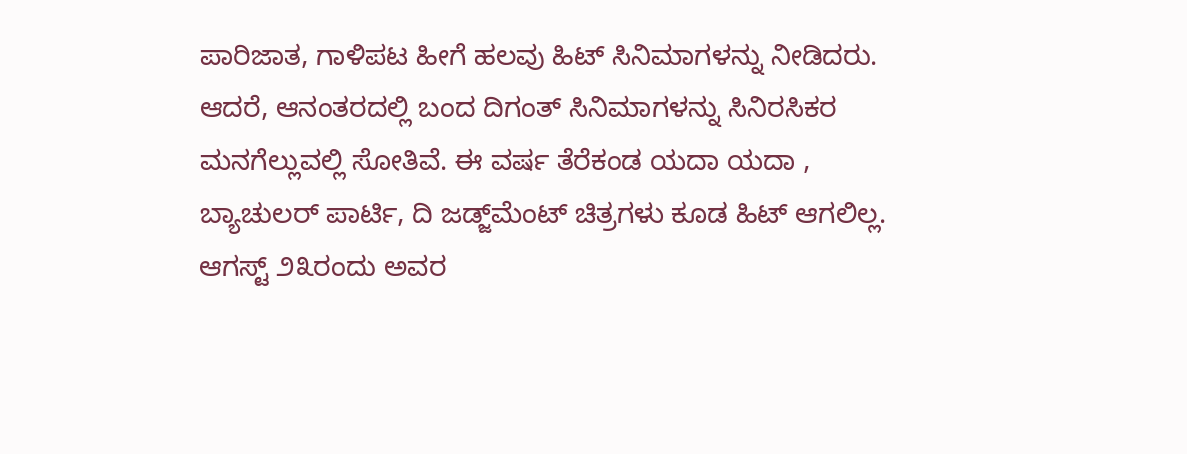ಪಾರಿಜಾತ, ಗಾಳಿಪಟ ಹೀಗೆ ಹಲವು ಹಿಟ್‌ ಸಿನಿಮಾಗಳನ್ನು ನೀಡಿದರು. ಆದರೆ, ಆನಂತರದಲ್ಲಿ ಬಂದ ದಿಗಂತ್ ಸಿನಿಮಾಗಳನ್ನು ಸಿನಿರಸಿಕರ ಮನಗೆಲ್ಲುವಲ್ಲಿ ಸೋತಿವೆ. ಈ ವರ್ಷ ತೆರೆಕಂಡ ಯದಾ ಯದಾ , ಬ್ಯಾಚುಲರ್ ಪಾರ್ಟಿ, ದಿ ಜಡ್ಜ್‌ಮೆಂಟ್ ಚಿತ್ರಗಳು ಕೂಡ ಹಿಟ್ ಆಗಲಿಲ್ಲ. ಆಗಸ್ಟ್‌ ೨೩ರಂದು ಅವರ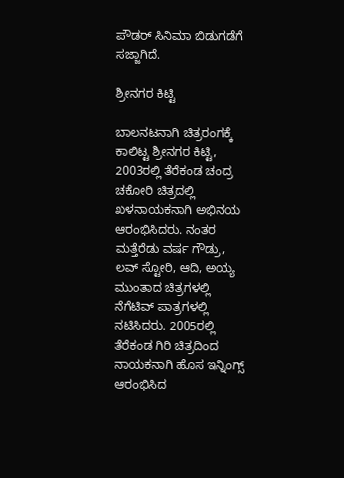ಪೌಡರ್ ಸಿನಿಮಾ ಬಿಡುಗಡೆಗೆ ಸಜ್ಜಾಗಿದೆ.

ಶ್ರೀನಗರ ಕಿಟ್ಟಿ

ಬಾಲನಟನಾಗಿ ಚಿತ್ರರಂಗಕ್ಕೆ ಕಾಲಿಟ್ಟ ಶ್ರೀನಗರ ಕಿಟ್ಟಿ, 2003ರಲ್ಲಿ ತೆರೆಕಂಡ ಚಂದ್ರ ಚಕೋರಿ ಚಿತ್ರದಲ್ಲಿ ಖಳನಾಯಕನಾಗಿ ಅಭಿನಯ ಆರಂಭಿಸಿದರು. ನಂತರ ಮತ್ತೆರೆಡು ವರ್ಷ ಗೌಡ್ರು, ಲವ್ ಸ್ಟೋರಿ, ಆದಿ, ಅಯ್ಯ ಮುಂತಾದ ಚಿತ್ರಗಳಲ್ಲಿ ನೆಗೆಟಿವ್ ಪಾತ್ರಗಳಲ್ಲಿ ನಟಿಸಿದರು. 2005ರಲ್ಲಿ ತೆರೆಕಂಡ ಗಿರಿ ಚಿತ್ರದಿಂದ ನಾಯಕನಾಗಿ ಹೊಸ ಇನ್ನಿಂಗ್ಸ್ ಆರಂಭಿಸಿದ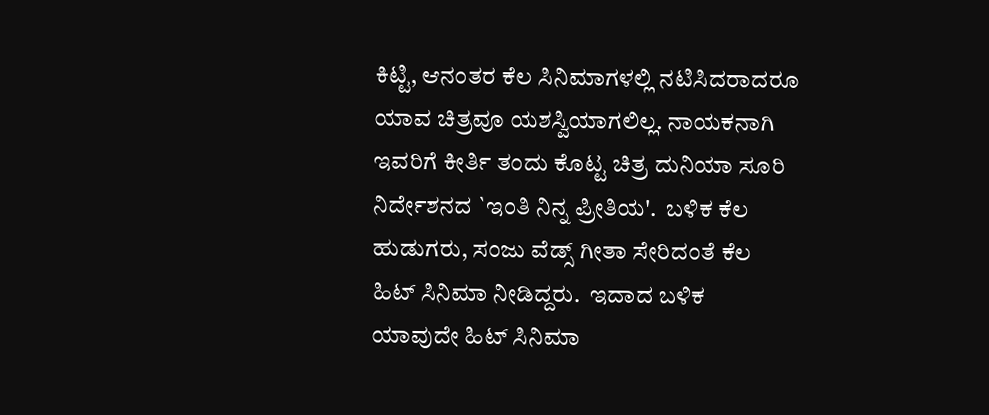ಕಿಟ್ಟಿ, ಆನಂತರ ಕೆಲ ಸಿನಿಮಾಗಳಲ್ಲಿ ನಟಿಸಿದರಾದರೂ ಯಾವ ಚಿತ್ರವೂ ಯಶಸ್ವಿಯಾಗಲಿಲ್ಲ. ನಾಯಕನಾಗಿ ಇವರಿಗೆ ಕೀರ್ತಿ ತಂದು ಕೊಟ್ಟ ಚಿತ್ರ ದುನಿಯಾ ಸೂರಿ ನಿರ್ದೇಶನದ `ಇಂತಿ ನಿನ್ನ ಪ್ರೀತಿಯ'.  ಬಳಿಕ ಕೆಲ ಹುಡುಗರು, ಸಂಜು ವೆಡ್ಸ್ ಗೀತಾ ಸೇರಿದಂತೆ ಕೆಲ ಹಿಟ್ ಸಿನಿಮಾ ನೀಡಿದ್ದರು.  ಇದಾದ ಬಳಿಕ ಯಾವುದೇ ಹಿಟ್ ಸಿನಿಮಾ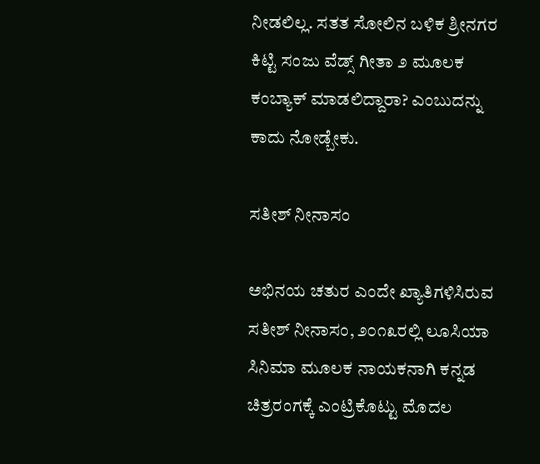ನೀಡಲಿಲ್ಲ. ಸತತ ಸೋಲಿನ ಬಳಿಕ ಶ್ರೀನಗರ ಕಿಟ್ಟಿ ಸಂಜು ವೆಡ್ಸ್ ಗೀತಾ ೨ ಮೂಲಕ ಕಂಬ್ಯಾಕ್ ಮಾಡಲಿದ್ದಾರಾ? ಎಂಬುದನ್ನು ಕಾದು ನೋಡ್ಬೇಕು.

ಸತೀಶ್ ನೀನಾಸಂ

ಅಭಿನಯ ಚತುರ ಎಂದೇ ಖ್ಯಾತಿಗಳಿಸಿರುವ ಸತೀಶ್ ನೀನಾಸಂ, ೨೦೧೩ರಲ್ಲಿ ಲೂಸಿಯಾ ಸಿನಿಮಾ ಮೂಲಕ ನಾಯಕನಾಗಿ ಕನ್ನಡ ಚಿತ್ರರಂಗಕ್ಕೆ ಎಂಟ್ರಿಕೊಟ್ಟು ಮೊದಲ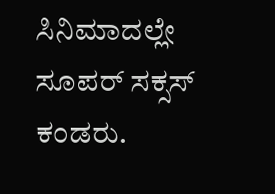ಸಿನಿಮಾದಲ್ಲೇ ಸೂಪರ್ ಸಕ್ಸಸ್ ಕಂಡರು.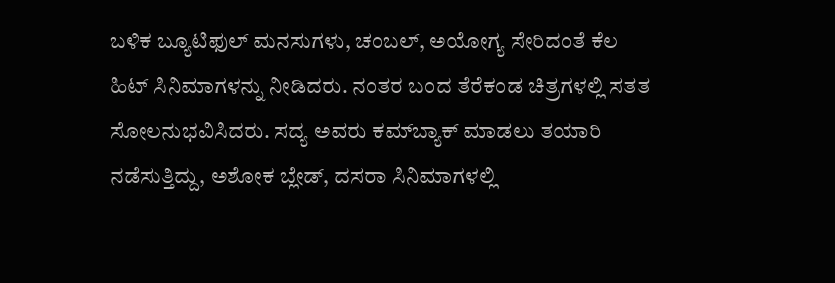ಬಳಿಕ ಬ್ಯೂಟಿಫುಲ್ ಮನಸುಗಳು, ಚಂಬಲ್, ಅಯೋಗ್ಯ ಸೇರಿದಂತೆ ಕೆಲ ಹಿಟ್ ಸಿನಿಮಾಗಳನ್ನು ನೀಡಿದರು. ನಂತರ ಬಂದ ತೆರೆಕಂಡ ಚಿತ್ರಗಳಲ್ಲಿ ಸತತ ಸೋಲನುಭವಿಸಿದರು. ಸದ್ಯ ಅವರು ಕಮ್‌ಬ್ಯಾಕ್ ಮಾಡಲು ತಯಾರಿ ನಡೆಸುತ್ತಿದ್ದು, ಅಶೋಕ ಬ್ಲೇಡ್, ದಸರಾ ಸಿನಿಮಾಗಳಲ್ಲಿ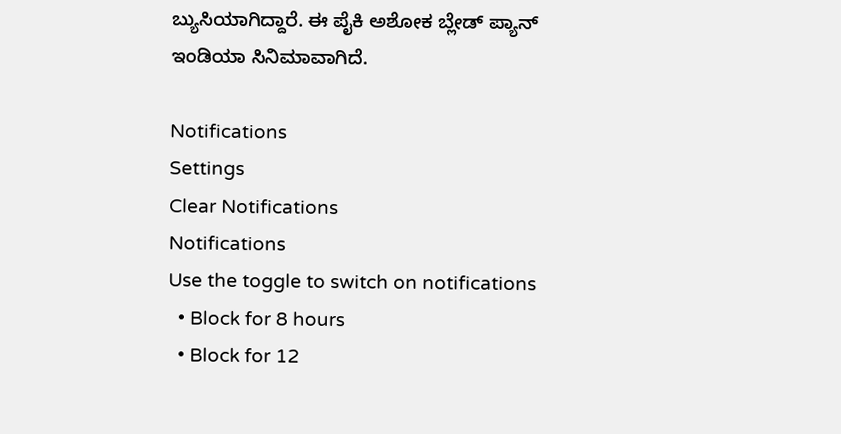ಬ್ಯುಸಿಯಾಗಿದ್ದಾರೆ. ಈ ಪೈಕಿ ಅಶೋಕ ಬ್ಲೇಡ್ ಪ್ಯಾನ್ ಇಂಡಿಯಾ ಸಿನಿಮಾವಾಗಿದೆ.

Notifications
Settings
Clear Notifications
Notifications
Use the toggle to switch on notifications
  • Block for 8 hours
  • Block for 12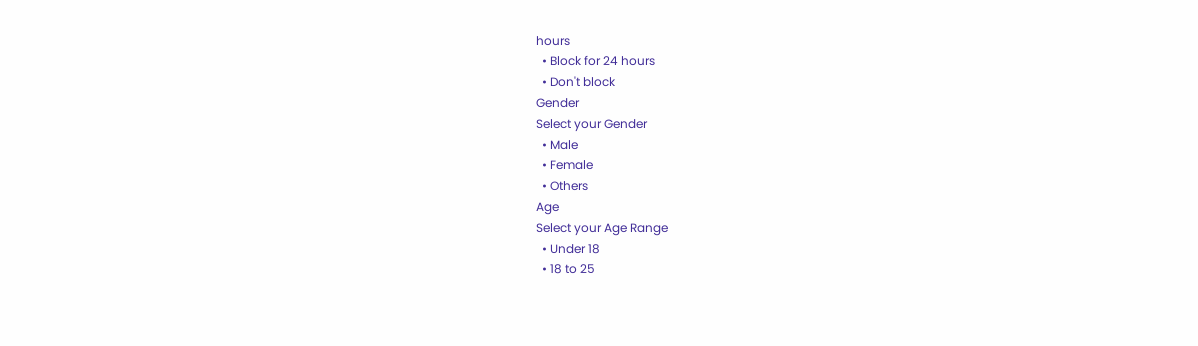hours
  • Block for 24 hours
  • Don't block
Gender
Select your Gender
  • Male
  • Female
  • Others
Age
Select your Age Range
  • Under 18
  • 18 to 25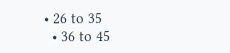• 26 to 35
  • 36 to 45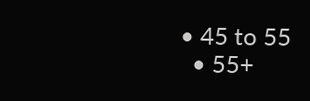• 45 to 55
  • 55+